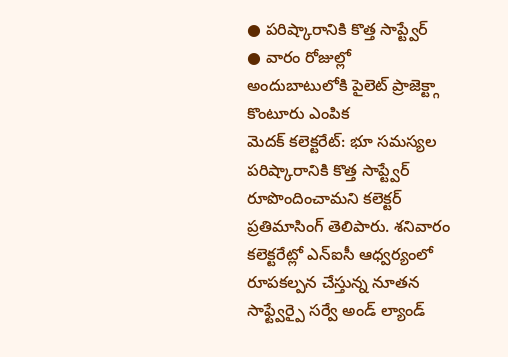● పరిష్కారానికి కొత్త సాప్ట్వేర్
● వారం రోజుల్లో అందుబాటులోకి పైలెట్ ప్రాజెక్ట్గా కొంటూరు ఎంపిక
మెదక్ కలెక్టరేట్: భూ సమస్యల పరిష్కారానికి కొత్త సాప్ట్వేర్ రూపొందించామని కలెక్టర్ ప్రతిమాసింగ్ తెలిపారు. శనివారం కలెక్టరేట్లో ఎన్ఐసీ ఆధ్వర్యంలో రూపకల్పన చేస్తున్న నూతన సాఫ్ట్వేర్పై సర్వే అండ్ ల్యాండ్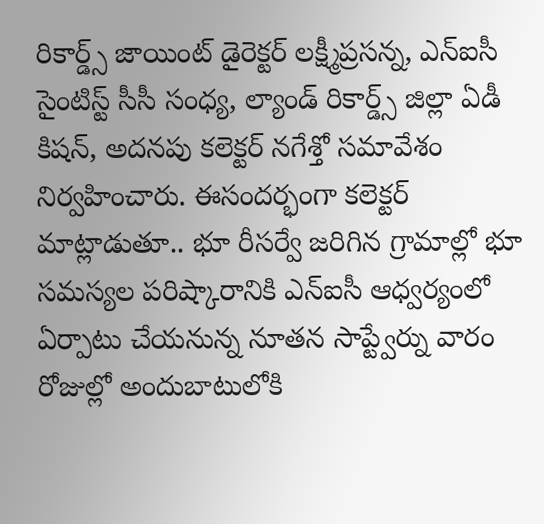రికార్డ్స్ జాయింట్ డైరెక్టర్ లక్ష్మీప్రసన్న, ఎన్ఐసీ సైంటిస్ట్ సీసీ సంధ్య, ల్యాండ్ రికార్డ్స్ జిల్లా ఏడీ కిషన్, అదనపు కలెక్టర్ నగేశ్తో సమావేశం నిర్వహించారు. ఈసందర్భంగా కలెక్టర్ మాట్లాడుతూ.. భూ రీసర్వే జరిగిన గ్రామాల్లో భూ సమస్యల పరిష్కారానికి ఎన్ఐసీ ఆధ్వర్యంలో ఏర్పాటు చేయనున్న నూతన సాప్ట్వేర్ను వారం రోజుల్లో అందుబాటులోకి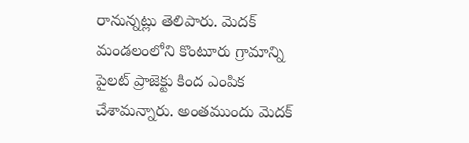రానున్నట్లు తెలిపారు. మెదక్ మండలంలోని కొంటూరు గ్రామాన్ని పైలట్ ప్రాజెక్టు కింద ఎంపిక చేశామన్నారు. అంతముందు మెదక్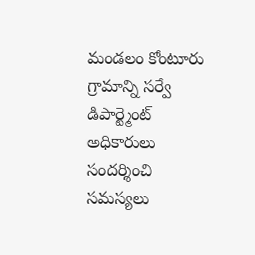మండలం కోంటూరు గ్రామాన్ని సర్వే డిపార్ట్మెంట్ అధికారులు సందర్శించి సమస్యలు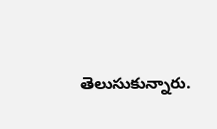తెలుసుకున్నారు.